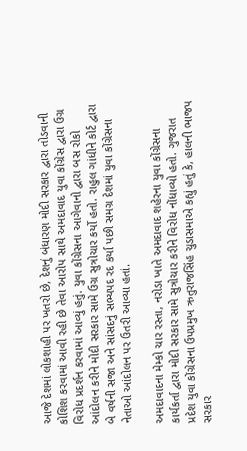આજે દેશમાં લોકશાહી પર ખતરો છે, દેશનું બંધારણ મોદી સરકાર દ્વારા તોડવાની કોશિશ કરવામાં આવી રહી છે તેવા આરોપ સાથે અમદાવાદ યુવા કોંગ્રેસ દ્વારા ઉગ્ર વિરોધ પ્રદર્શન કરવામાં આવ્યું હતું. યુવા કોંગ્રેસના આગેવાનો દ્વારા બસ રોકો આંદોલન કરીને મોદી સરકાર સામે ઉગ્ર સુત્રોચાર કર્યો હતો. રાહુલ ગાંધીને કોર્ટ દ્વારા બે વર્ષની સજા અને સાંસદનું સભ્યપદ રદ કર્યા પછી સમગ્ર દેશમાં યુવા કોંગ્રેસના નેતાઓ આંદોલન પર ઉતરી આવ્યા હતાં.

અમદાવાદના મેમ્કો ચાર રસ્તા, નરોડા ખાતે અમદાવાદ શહેરના યુવા કોંગ્રેસના કાર્યકર્તા દ્વારા મોદી સરકાર સામે સુત્રોચાર કરીને વિરોધ નોંધાવ્યો હતો. ગુજરાત પ્રદેશ યુવા કોંગ્રેસના ઉપપ્રમુખ ઋતુરાજસિંહ ચુડાસમાએ કહ્યું હતું કે, હાલની ભાજપ સરકાર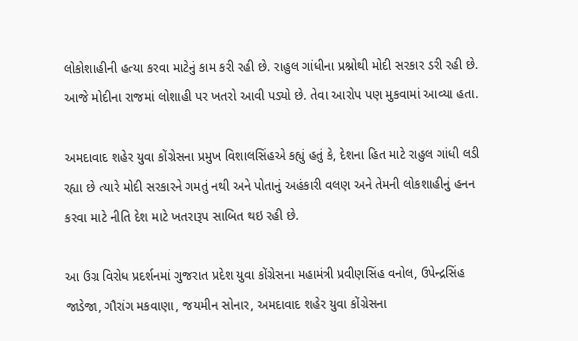લોકોશાહીની હત્યા કરવા માટેનું કામ કરી રહી છે. રાહુલ ગાંધીના પ્રશ્નોથી મોદી સરકાર ડરી રહી છે. આજે મોદીના રાજમાં લોશાહી પર ખતરો આવી પડ્યો છે. તેવા આરોપ પણ મુકવામાં આવ્યા હતા.

અમદાવાદ શહેર યુવા કોંગ્રેસના પ્રમુખ વિશાલસિંહએ કહ્યું હતું કે, દેશના હિત માટે રાહુલ ગાંધી લડી રહ્યા છે ત્યારે મોદી સરકારને ગમતું નથી અને પોતાનું અહંકારી વલણ અને તેમની લોકશાહીનું હનન કરવા માટે નીતિ દેશ માટે ખતરારૂપ સાબિત થઇ રહી છે.

આ ઉગ્ર વિરોધ પ્રદર્શનમાં ગુજરાત પ્રદેશ યુવા કોંગ્રેસના મહામંત્રી પ્રવીણસિંહ વનોલ, ઉપેન્દ્રસિંહ જાડેજા, ગૌરાંગ મકવાણા, જયમીન સોનાર, અમદાવાદ શહેર યુવા કોંગ્રેસના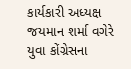કાર્યકારી અધ્યક્ષ જયમાન શર્મા વગેરે યુવા કોંગ્રેસના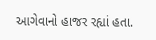આગેવાનો હાજર રહ્યાં હતા.